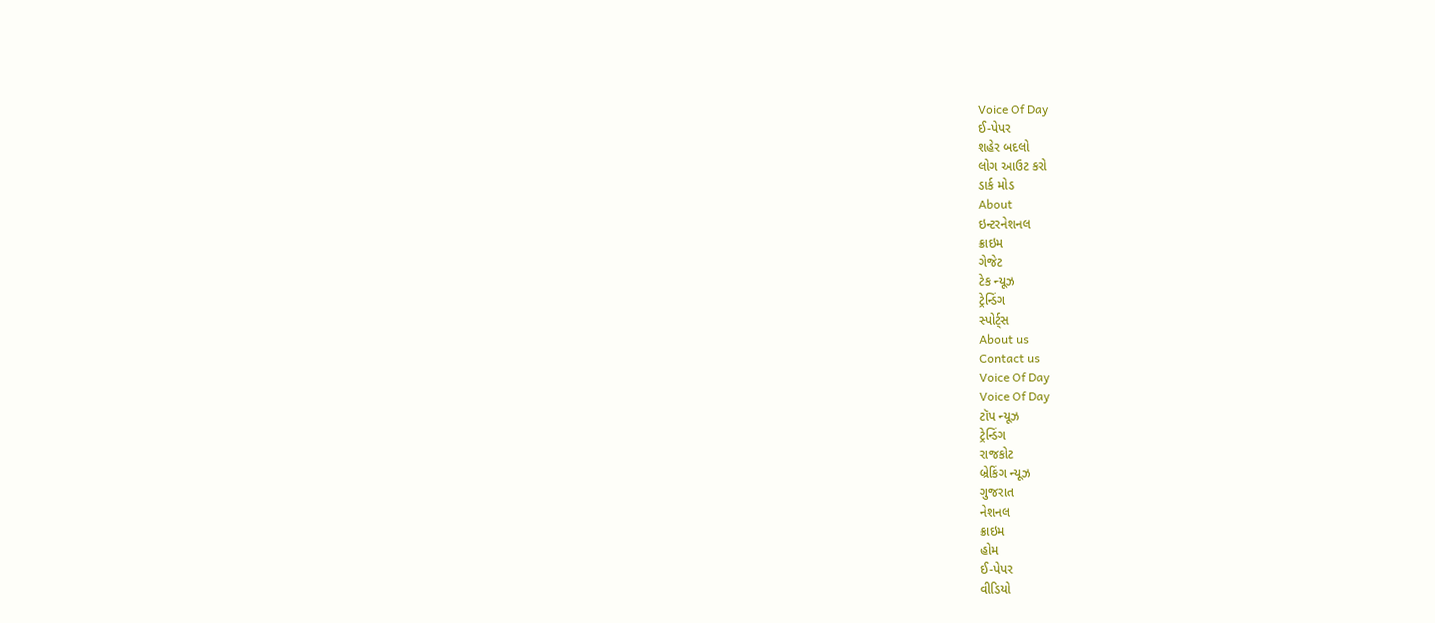Voice Of Day
ઈ-પેપર
શહેર બદલો
લોગ આઉટ કરો
ડાર્ક મોડ
About
ઇન્ટરનેશનલ
ક્રાઇમ
ગેજેટ
ટેક ન્યૂઝ
ટ્રેન્ડિંગ
સ્પોર્ટ્સ
About us
Contact us
Voice Of Day
Voice Of Day
ટૉપ ન્યૂઝ
ટ્રેન્ડિંગ
રાજકોટ
બ્રેકિંગ ન્યૂઝ
ગુજરાત
નેશનલ
ક્રાઇમ
હોમ
ઈ-પેપર
વીડિયો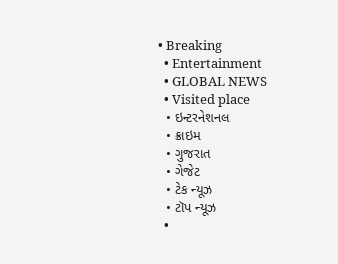• Breaking
  • Entertainment
  • GLOBAL NEWS
  • Visited place
  • ઇન્ટરનેશનલ
  • ક્રાઇમ
  • ગુજરાત
  • ગેજેટ
  • ટેક ન્યૂઝ
  • ટૉપ ન્યૂઝ
  •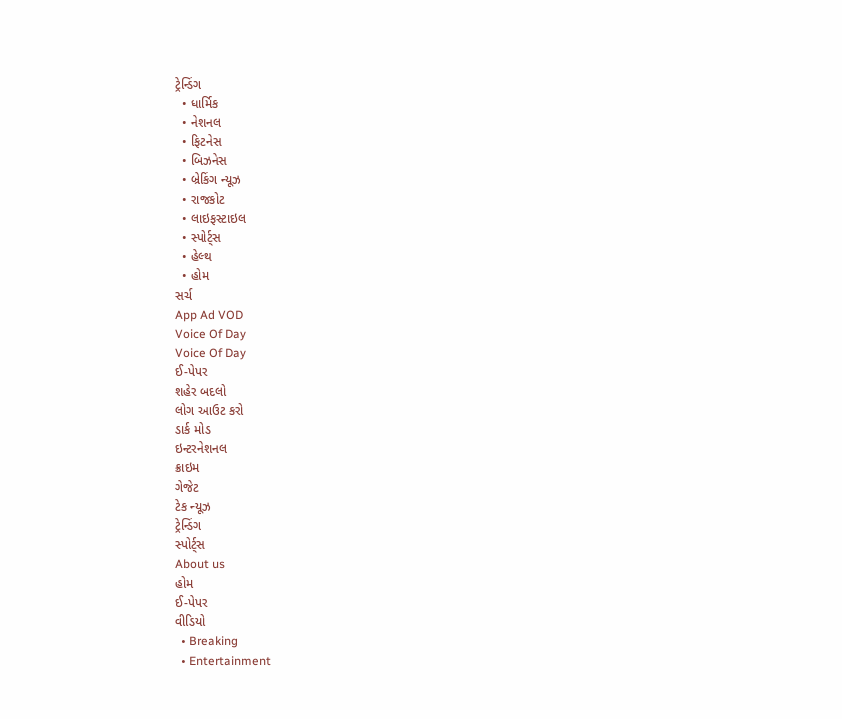ટ્રેન્ડિંગ
  • ધાર્મિક
  • નેશનલ
  • ફિટનેસ
  • બિઝનેસ
  • બ્રેકિંગ ન્યૂઝ
  • રાજકોટ
  • લાઇફસ્ટાઇલ
  • સ્પોર્ટ્સ
  • હેલ્થ
  • હોમ
સર્ચ
App Ad VOD
Voice Of Day
Voice Of Day
ઈ-પેપર
શહેર બદલો
લોગ આઉટ કરો
ડાર્ક મોડ
ઇન્ટરનેશનલ
ક્રાઇમ
ગેજેટ
ટેક ન્યૂઝ
ટ્રેન્ડિંગ
સ્પોર્ટ્સ
About us
હોમ
ઈ-પેપર
વીડિયો
  • Breaking
  • Entertainment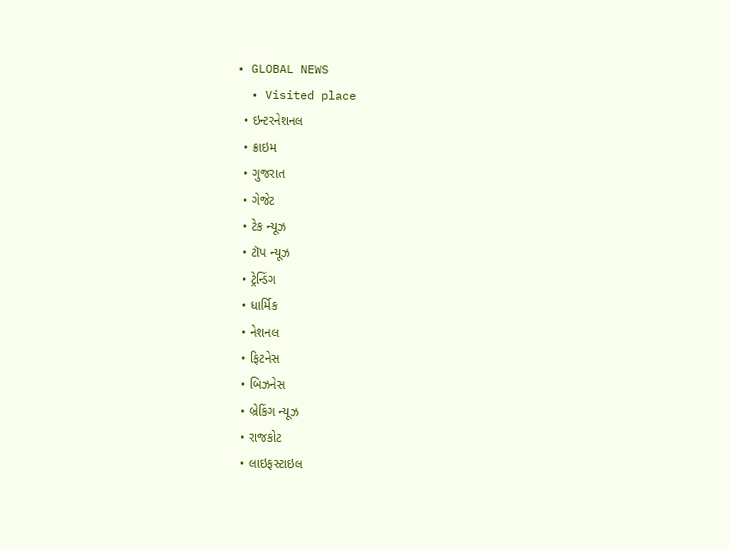• GLOBAL NEWS
  • Visited place
  • ઇન્ટરનેશનલ
  • ક્રાઇમ
  • ગુજરાત
  • ગેજેટ
  • ટેક ન્યૂઝ
  • ટૉપ ન્યૂઝ
  • ટ્રેન્ડિંગ
  • ધાર્મિક
  • નેશનલ
  • ફિટનેસ
  • બિઝનેસ
  • બ્રેકિંગ ન્યૂઝ
  • રાજકોટ
  • લાઇફસ્ટાઇલ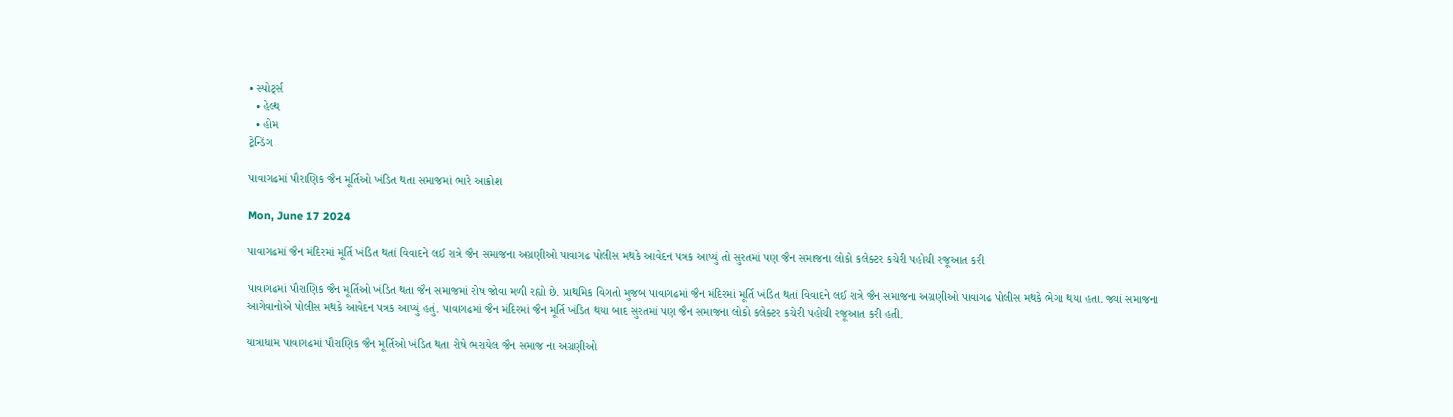• સ્પોર્ટ્સ
  • હેલ્થ
  • હોમ
ટ્રેન્ડિંગ

પાવાગઢમાં પૌરાણિક જૈન મૂર્તિઓ ખંડિત થતા સમાજમાં ભારે આક્રોશ

Mon, June 17 2024

પાવાગઢમાં જૈન મંદિરમાં મૂર્તિ ખંડિત થતાં વિવાદને લઈ રાત્રે જૈન સમાજના અગ્રણીઓ પાવાગઢ પોલીસ મથકે આવેદન પત્રક આપ્યું તો સુરતમાં પણ જૈન સમાજના લોકો કલેક્ટર કચેરી પહોચી રજૂઆત કરી

પાવાગઢમાં પૌરાણિક જૈન મૂર્તિઓ ખંડિત થતા જૈન સમાજમાં રોષ જોવા મળી રહ્યો છે. પ્રાથમિક વિગતો મુજબ પાવાગઢમાં જૈન મંદિરમાં મૂર્તિ ખંડિત થતાં વિવાદને લઈ રાત્રે જૈન સમાજના અગ્રણીઓ પાવાગઢ પોલીસ મથકે ભેગા થયા હતા. જ્યાં સમાજના આગેવાનોએ પોલીસ મથકે આવેદન પત્રક આપ્યું હતું. પાવાગઢમાં જૈન મંદિરમાં જૈન મૂર્તિ ખંડિત થયા બાદ સુરતમાં પણ જૈન સમાજના લોકો કલેક્ટર કચેરી પહોચી રજૂઆત કરી હતી.

યાત્રાધામ પાવાગઢમાં પૌરાણિક જૈન મૂર્તિઓ ખંડિત થતા રોષે ભરાયેલ જૈન સમાજ ના અગ્રણીઓ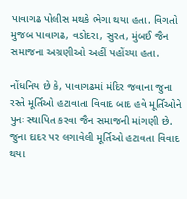પાવાગઢ પોલીસ મથકે ભેગા થયા હતા. વિગતો મુજબ પાવાગઢ, વડોદરા, સુરત, મુંબઈ જૈન સમાજના અગ્રણીઓ અહીં પહોંચ્યા હતા.

નોંધનિય છે કે, પાવાગઢમાં મંદિર જવાના જુના રસ્તે મૂર્તિઓ હટાવાતા વિવાદ બાદ હવે મૂર્તિઓને પુનઃ સ્થાપિત કરવા જૈન સમાજની માંગણી છે. જુના દાદર પર લગાવેલી મૂર્તિઓ હટાવતા વિવાદ થયા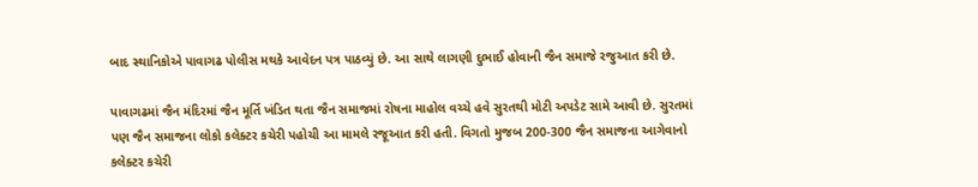બાદ સ્થાનિકોએ પાવાગઢ પોલીસ મથકે આવેદન પત્ર પાઠવ્યું છે. આ સાથે લાગણી દુભાઈ હોવાની જૈન સમાજે રજુઆત કરી છે.

પાવાગઢમાં જૈન મંદિરમાં જૈન મૂર્તિ ખંડિત થતા જૈન સમાજમાં રોષના માહોલ વચ્ચે હવે સુરતથી મોટી અપડેટ સામે આવી છે. સુરતમાં પણ જૈન સમાજના લોકો કલેક્ટર કચેરી પહોચી આ મામલે રજૂઆત કરી હતી. વિગતો મુજબ 200-300 જૈન સમાજના આગેવાનો કલેક્ટર કચેરી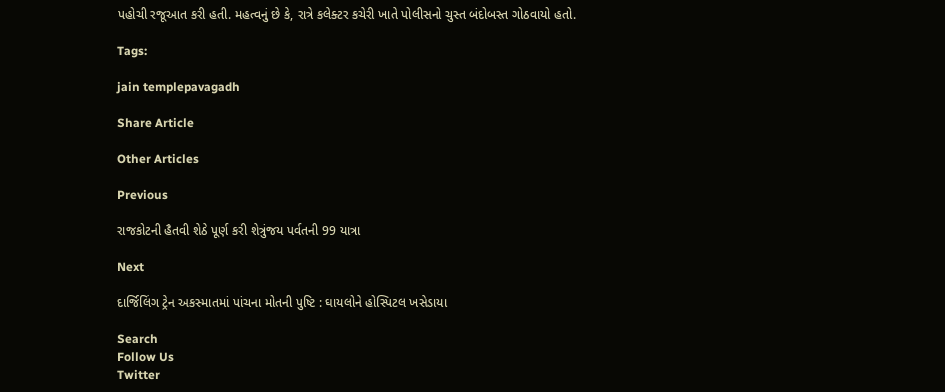પહોચી રજૂઆત કરી હતી. મહત્વનું છે કે, રાત્રે કલેક્ટર કચેરી ખાતે પોલીસનો ચુસ્ત બંદોબસ્ત ગોઠવાયો હતો.

Tags:

jain templepavagadh

Share Article

Other Articles

Previous

રાજકોટની હૈતવી શેઠે પૂર્ણ કરી શેત્રુંજય પર્વતની 99 યાત્રા

Next

દાર્જિલિંગ ટ્રેન અકસ્માતમાં પાંચના મોતની પુષ્ટિ : ઘાયલોને હોસ્પિટલ ખસેડાયા

Search
Follow Us
Twitter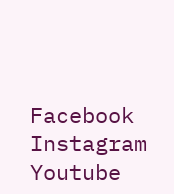Facebook
Instagram
Youtube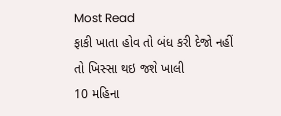Most Read
ફાકી ખાતા હોવ તો બંધ કરી દેજો નહીં તો ખિસ્સા થઇ જશે ખાલી
10 મહિના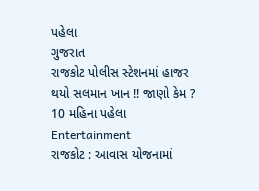પહેલા
ગુજરાત
રાજકોટ પોલીસ સ્ટેશનમાં હાજર થયો સલમાન ખાન !! જાણો કેમ ?
10 મહિના પહેલા
Entertainment
રાજકોટ : આવાસ યોજનામાં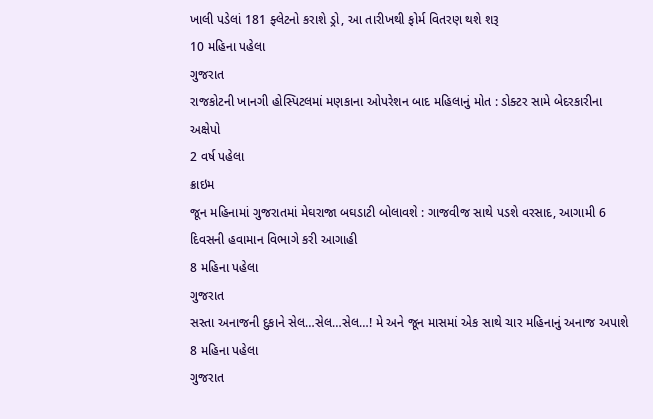ખાલી પડેલાં 181 ફ્લેટનો કરાશે ડ્રો, આ તારીખથી ફોર્મ વિતરણ થશે શરૂ
10 મહિના પહેલા
ગુજરાત
રાજકોટની ખાનગી હોસ્પિટલમાં મણકાના ઓપરેશન બાદ મહિલાનું મોત : ડોક્ટર સામે બેદરકારીના અક્ષેપો
2 વર્ષ પહેલા
ક્રાઇમ
જૂન મહિનામાં ગુજરાતમાં મેઘરાજા બઘડાટી બોલાવશે : ગાજવીજ સાથે પડશે વરસાદ, આગામી 6 દિવસની હવામાન વિભાગે કરી આગાહી
8 મહિના પહેલા
ગુજરાત
સસ્તા અનાજની દુકાને સેલ…સેલ…સેલ…! મે અને જૂન માસમાં એક સાથે ચાર મહિનાનું અનાજ અપાશે
8 મહિના પહેલા
ગુજરાત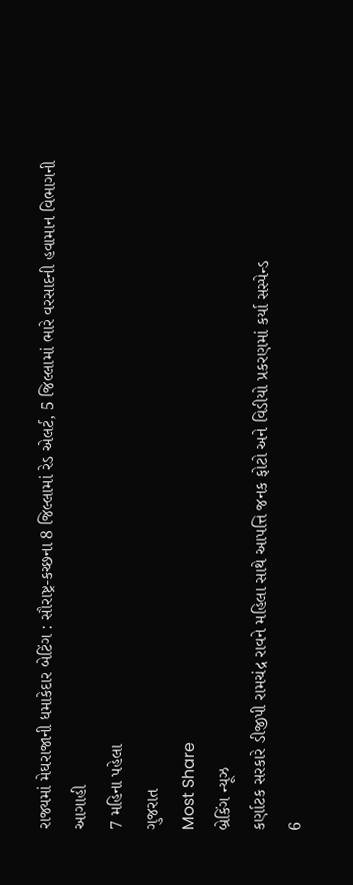રાજ્યમાં મેઘરાજાની ધમાકેદાર બેટિંગ : સૌરાષ્ટ્ર-કચ્છના 8 જિલ્લામાં રેડ એલર્ટ, 5 જિલ્લામાં ભારે વરસાદની હવામાન વિભાગની આગાહી
7 મહિના પહેલા
ગુજરાત
Most Share
બ્રેકિંગ ન્યૂઝ
કર્ણાટક સરકારે ડીજીપી રામચંદ્ર રાવને મહિલા સાથે આપત્તિ જનક ફોટો અને વિડીયો પ્રકરણમાં કર્યા સસ્પેન્ડ
6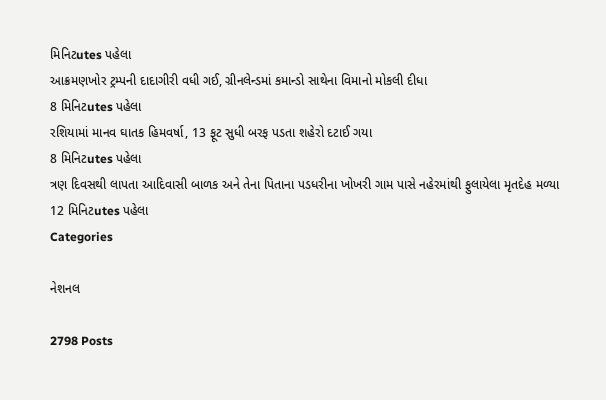મિનિટutes પહેલા
આક્રમણખોર ટ્રમ્પની દાદાગીરી વધી ગઈ, ગ્રીનલેન્ડમાં કમાન્ડો સાથેના વિમાનો મોકલી દીધા
8 મિનિટutes પહેલા
રશિયામાં માનવ ઘાતક હિમવર્ષા, 13 ફૂટ સુધી બરફ પડતા શહેરો દટાઈ ગયા
8 મિનિટutes પહેલા
ત્રણ દિવસથી લાપતા આદિવાસી બાળક અને તેના પિતાના પડધરીના ખોખરી ગામ પાસે નહેરમાંથી ફુલાયેલા મૃતદેહ મળ્યા
12 મિનિટutes પહેલા
Categories

નેશનલ

2798 Posts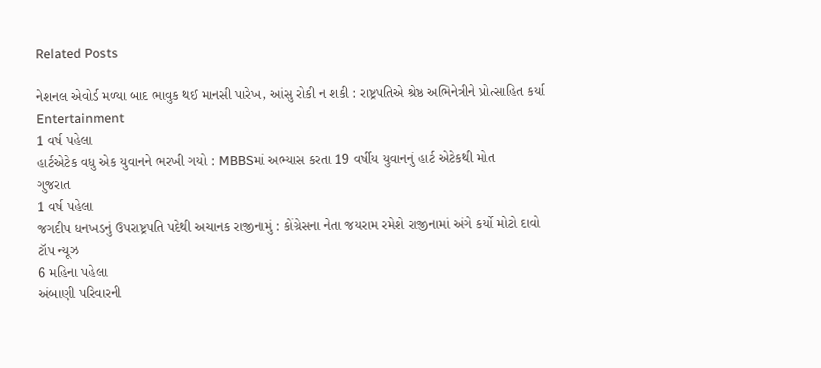Related Posts

નેશનલ એવોર્ડ મળ્યા બાદ ભાવુક થઈ માનસી પારેખ, આંસુ રોકી ન શકી : રાષ્ટ્રપતિએ શ્રેષ્ઠ અભિનેત્રીને પ્રોત્સાહિત કર્યા
Entertainment
1 વર્ષ પહેલા
હાર્ટએટેક વધુ એક યુવાનને ભરખી ગયો : MBBSમાં અભ્યાસ કરતા 19 વર્ષીય યુવાનનું હાર્ટ એટેકથી મોત
ગુજરાત
1 વર્ષ પહેલા
જગદીપ ધનખડનું ઉપરાષ્ટ્રપતિ પદેથી અચાનક રાજીનામું : કોંગ્રેસના નેતા જયરામ રમેશે રાજીનામાં અંગે કર્યો મોટો દાવો
ટૉપ ન્યૂઝ
6 મહિના પહેલા
અંબાણી પરિવારની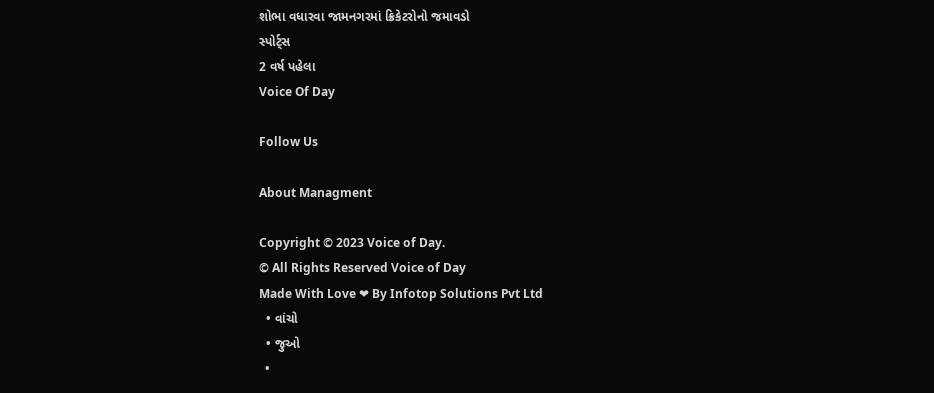શોભા વધારવા જામનગરમાં ક્રિકેટરોનો જમાવડો
સ્પોર્ટ્સ
2 વર્ષ પહેલા
Voice Of Day

Follow Us

About Managment

Copyright © 2023 Voice of Day.
© All Rights Reserved Voice of Day
Made With Love ❤ By Infotop Solutions Pvt Ltd
  • વાંચો
  • જુઓ
  •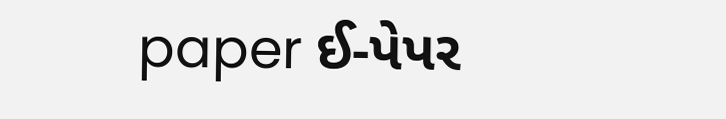paper ઈ-પેપર